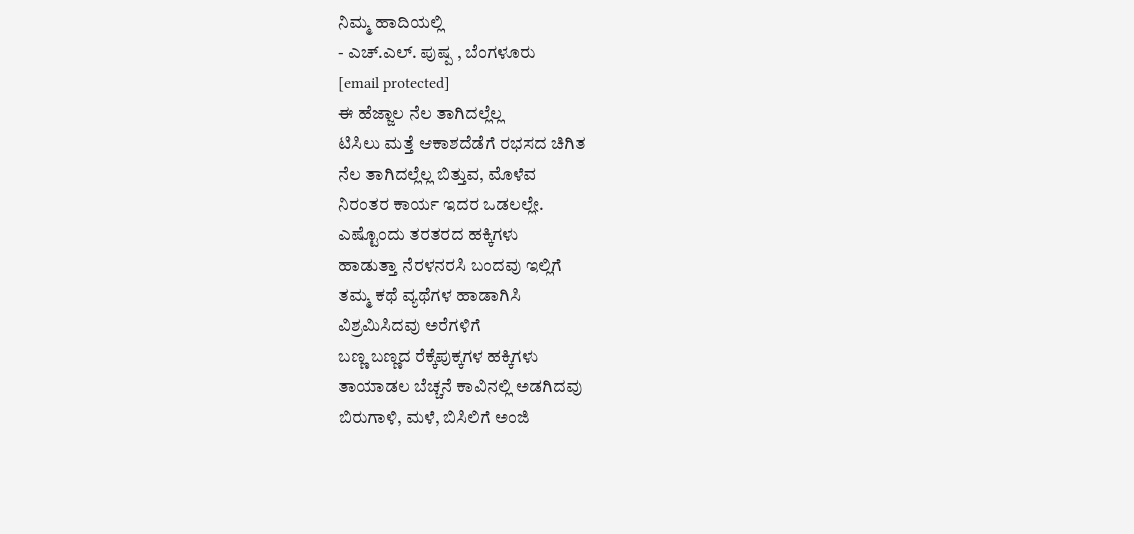ನಿಮ್ಮ ಹಾದಿಯಲ್ಲಿ
- ಎಚ್.ಎಲ್. ಪುಷ್ಪ , ಬೆಂಗಳೂರು
[email protected]
ಈ ಹೆಜ್ಜಾಲ ನೆಲ ತಾಗಿದಲ್ಲೆಲ್ಲ
ಟಿಸಿಲು ಮತ್ತೆ ಆಕಾಶದೆಡೆಗೆ ರಭಸದ ಚಿಗಿತ
ನೆಲ ತಾಗಿದಲ್ಲೆಲ್ಲ ಬಿತ್ತುವ, ಮೊಳೆವ
ನಿರಂತರ ಕಾರ್ಯ ಇದರ ಒಡಲಲ್ಲೇ.
ಎಷ್ಟೊಂದು ತರತರದ ಹಕ್ಕಿಗಳು
ಹಾಡುತ್ತಾ ನೆರಳನರಸಿ ಬಂದವು ಇಲ್ಲಿಗೆ
ತಮ್ಮ ಕಥೆ ವ್ಯಥೆಗಳ ಹಾಡಾಗಿಸಿ
ವಿಶ್ರಮಿಸಿದವು ಅರೆಗಳಿಗೆ
ಬಣ್ಣ ಬಣ್ಣದ ರೆಕ್ಕೆಪುಕ್ಕಗಳ ಹಕ್ಕಿಗಳು
ತಾಯಾಡಲ ಬೆಚ್ಚನೆ ಕಾವಿನಲ್ಲಿ ಅಡಗಿದವು
ಬಿರುಗಾಳಿ, ಮಳೆ, ಬಿಸಿಲಿಗೆ ಅಂಜಿ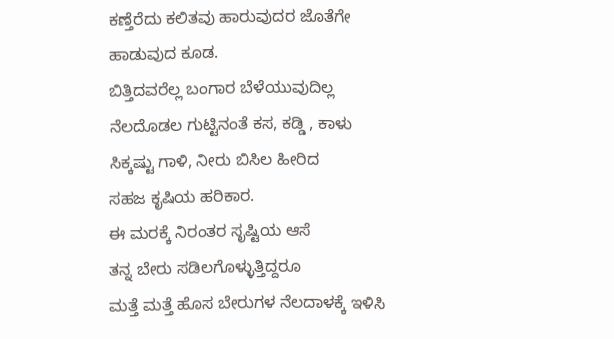ಕಣ್ತೆರೆದು ಕಲಿತವು ಹಾರುವುದರ ಜೊತೆಗೇ
ಹಾಡುವುದ ಕೂಡ.
ಬಿತ್ತಿದವರೆಲ್ಲ ಬಂಗಾರ ಬೆಳೆಯುವುದಿಲ್ಲ
ನೆಲದೊಡಲ ಗುಟ್ಟಿನಂತೆ ಕಸ, ಕಡ್ಡಿ , ಕಾಳು
ಸಿಕ್ಕಷ್ಟು ಗಾಳಿ, ನೀರು ಬಿಸಿಲ ಹೀರಿದ
ಸಹಜ ಕೃಷಿಯ ಹರಿಕಾರ.
ಈ ಮರಕ್ಕೆ ನಿರಂತರ ಸೃಷ್ಟಿಯ ಆಸೆ
ತನ್ನ ಬೇರು ಸಡಿಲಗೊಳ್ಳುತ್ತಿದ್ದರೂ
ಮತ್ತೆ ಮತ್ತೆ ಹೊಸ ಬೇರುಗಳ ನೆಲದಾಳಕ್ಕೆ ಇಳಿಸಿ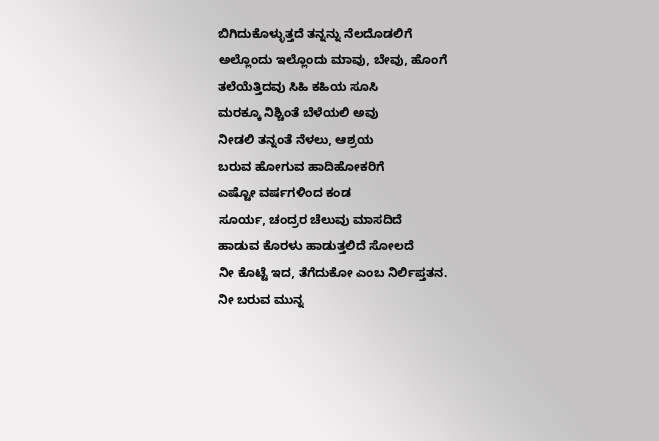ಬಿಗಿದುಕೊಳ್ಳುತ್ತದೆ ತನ್ನನ್ನು ನೆಲದೊಡಲಿಗೆ
ಅಲ್ಲೊಂದು ಇಲ್ಲೊಂದು ಮಾವು, ಬೇವು, ಹೊಂಗೆ
ತಲೆಯೆತ್ತಿದವು ಸಿಹಿ ಕಹಿಯ ಸೂಸಿ
ಮರಕ್ಕೂ ನಿಶ್ಚಿಂತೆ ಬೆಳೆಯಲಿ ಅವು
ನೀಡಲಿ ತನ್ನಂತೆ ನೆಳಲು, ಆಶ್ರಯ
ಬರುವ ಹೋಗುವ ಹಾದಿಹೋಕರಿಗೆ
ಎಷ್ಟೋ ವರ್ಷಗಳಿಂದ ಕಂಡ
ಸೂರ್ಯ, ಚಂದ್ರರ ಚೆಲುವು ಮಾಸದಿದೆ
ಹಾಡುವ ಕೊರಳು ಹಾಡುತ್ತಲಿದೆ ಸೋಲದೆ
ನೀ ಕೊಟ್ಟೆ ಇದ, ತೆಗೆದುಕೋ ಎಂಬ ನಿರ್ಲಿಪ್ತತನ.
ನೀ ಬರುವ ಮುನ್ನ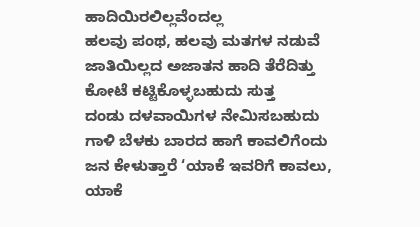ಹಾದಿಯಿರಲಿಲ್ಲವೆಂದಲ್ಲ
ಹಲವು ಪಂಥ, ಹಲವು ಮತಗಳ ನಡುವೆ
ಜಾತಿಯಿಲ್ಲದ ಅಜಾತನ ಹಾದಿ ತೆರೆದಿತ್ತು
ಕೋಟೆ ಕಟ್ಟಿಕೊಳ್ಳಬಹುದು ಸುತ್ತ
ದಂಡು ದಳವಾಯಿಗಳ ನೇಮಿಸಬಹುದು
ಗಾಳಿ ಬೆಳಕು ಬಾರದ ಹಾಗೆ ಕಾವಲಿಗೆಂದು
ಜನ ಕೇಳುತ್ತಾರೆ ‘ಯಾಕೆ ಇವರಿಗೆ ಕಾವಲು,
ಯಾಕೆ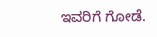ಇವರಿಗೆ ಗೋಡೆ.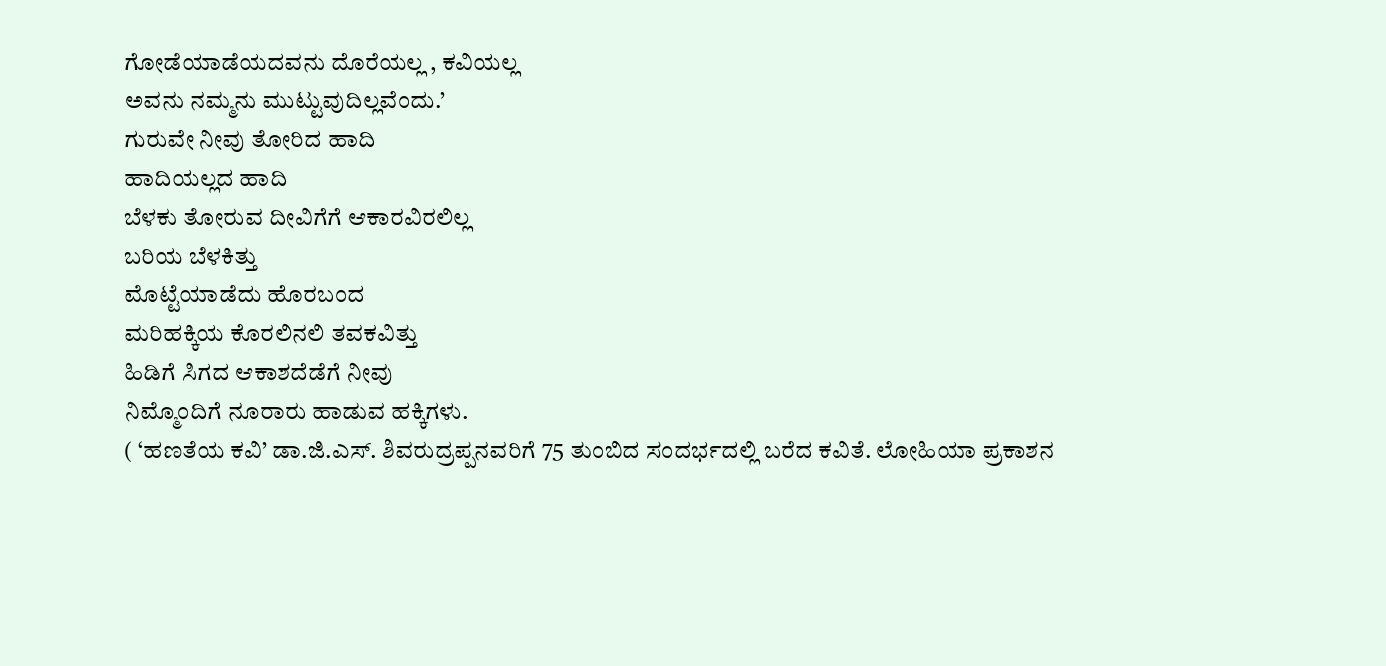ಗೋಡೆಯಾಡೆಯದವನು ದೊರೆಯಲ್ಲ , ಕವಿಯಲ್ಲ
ಅವನು ನಮ್ಮನು ಮುಟ್ಟುವುದಿಲ್ಲವೆಂದು.’
ಗುರುವೇ ನೀವು ತೋರಿದ ಹಾದಿ
ಹಾದಿಯಲ್ಲದ ಹಾದಿ
ಬೆಳಕು ತೋರುವ ದೀವಿಗೆಗೆ ಆಕಾರವಿರಲಿಲ್ಲ
ಬರಿಯ ಬೆಳಕಿತ್ತು
ಮೊಟ್ಟೆಯಾಡೆದು ಹೊರಬಂದ
ಮರಿಹಕ್ಕಿಯ ಕೊರಲಿನಲಿ ತವಕವಿತ್ತು
ಹಿಡಿಗೆ ಸಿಗದ ಆಕಾಶದೆಡೆಗೆ ನೀವು
ನಿಮ್ಮೊಂದಿಗೆ ನೂರಾರು ಹಾಡುವ ಹಕ್ಕಿಗಳು.
( ‘ಹಣತೆಯ ಕವಿ’ ಡಾ.ಜಿ.ಎಸ್. ಶಿವರುದ್ರಪ್ಪನವರಿಗೆ 75 ತುಂಬಿದ ಸಂದರ್ಭದಲ್ಲಿ ಬರೆದ ಕವಿತೆ. ಲೋಹಿಯಾ ಪ್ರಕಾಶನ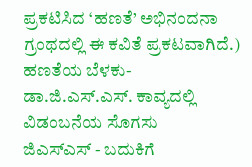ಪ್ರಕಟಿಸಿದ ‘ಹಣತೆ’ ಅಭಿನಂದನಾ ಗ್ರಂಥದಲ್ಲಿ ಈ ಕವಿತೆ ಪ್ರಕಟವಾಗಿದೆ.)
ಹಣತೆಯ ಬೆಳಕು-
ಡಾ.ಜಿ.ಎಸ್.ಎಸ್. ಕಾವ್ಯದಲ್ಲಿ ವಿಡಂಬನೆಯ ಸೊಗಸು
ಜಿಎಸ್ಎಸ್ - ಬದುಕಿಗೆ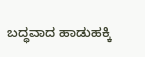ಬದ್ಧವಾದ ಹಾಡುಹಕ್ಕಿ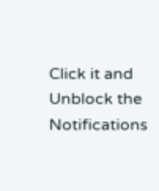Click it and Unblock the Notifications